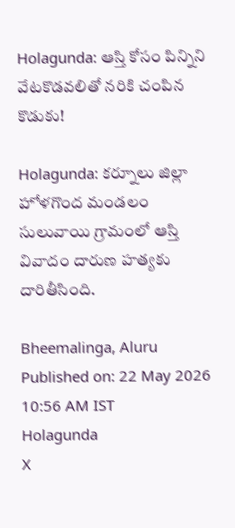Holagunda: ఆస్తి కోసం పిన్నిని వేటకొడవలితో నరికి చంపిన కొడుకు!

Holagunda: కర్నూలు జిల్లా హోళగొంద మండలం సులువాయి గ్రామంలో ఆస్తి వివాదం దారుణ హత్యకు దారితీసింది.

Bheemalinga, Aluru
Published on: 22 May 2026 10:56 AM IST
Holagunda
X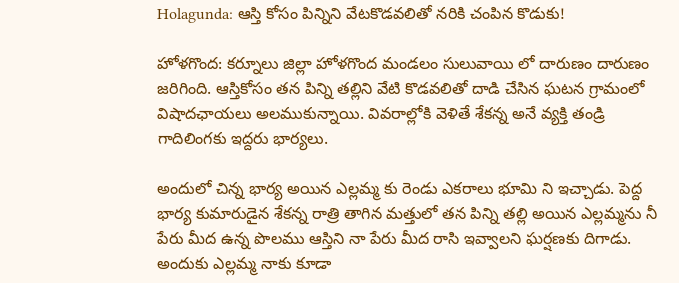Holagunda: ఆస్తి కోసం పిన్నిని వేటకొడవలితో నరికి చంపిన కొడుకు!

హోళగొంద: కర్నూలు జిల్లా హోళగొంద మండలం సులువాయి లో దారుణం దారుణం జరిగింది. ఆస్తికోసం తన పిన్ని తల్లిని వేటి కొడవలితో దాడి చేసిన ఘటన గ్రామంలో విషాదఛాయలు అలముకున్నాయి. వివరాల్లోకి వెళితే శేకన్న అనే వ్యక్తి తండ్రి గాదిలింగకు ఇద్దరు భార్యలు.

అందులో చిన్న భార్య అయిన ఎల్లమ్మ కు రెండు ఎకరాలు భూమి ని ఇచ్చాడు. పెద్ద భార్య కుమారుడైన శేకన్న రాత్రి తాగిన మత్తులో తన పిన్ని తల్లి అయిన ఎల్లమ్మను నీ పేరు మీద ఉన్న పొలము ఆస్తిని నా పేరు మీద రాసి ఇవ్వాలని ఘర్షణకు దిగాడు. అందుకు ఎల్లమ్మ నాకు కూడా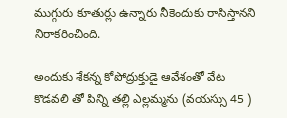ముగ్గురు కూతుర్లు ఉన్నారు నీకెందుకు రాసిస్తానని నిరాకరించింది.

అందుకు శేకన్న కోపోద్రుక్తుడై ఆవేశంతో వేట కొడవలి తో పిన్ని తల్లి ఎల్లమ్మను (వయస్సు 45 )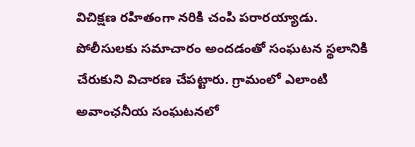విచిక్షణ రహితంగా నరికి చంపి పరారయ్యాడు. పోలీసులకు సమాచారం అందడంతో సంఘటన స్థలానికి చేరుకుని విచారణ చేపట్టారు. గ్రామంలో ఎలాంటి అవాంఛనీయ సంఘటనలో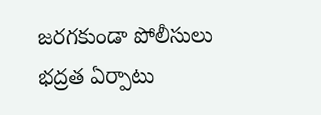జరగకుండా పోలీసులు భద్రత ఏర్పాటు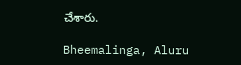చేశారు.

Bheemalinga, Aluru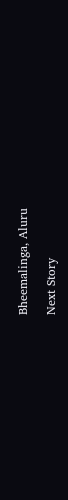Bheemalinga, Aluru

Next Story